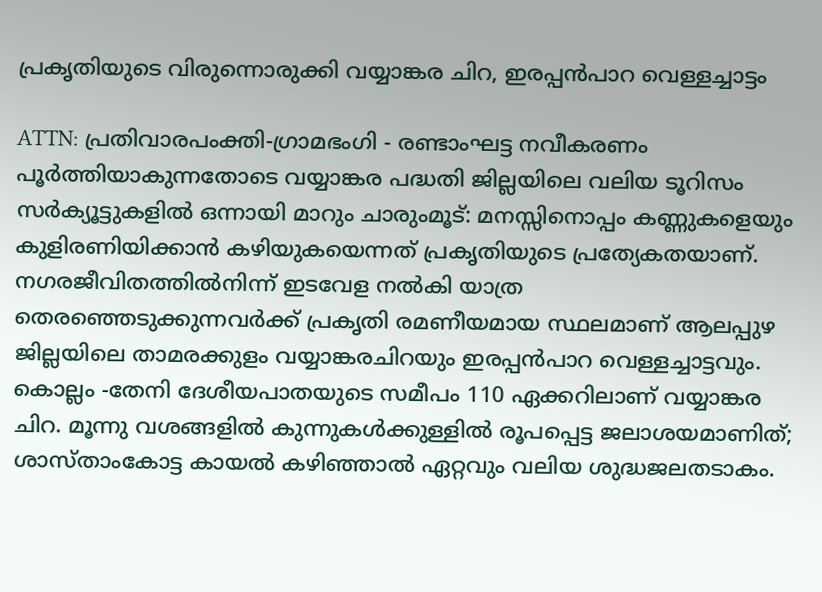പ്രകൃതിയുടെ വിരുന്നൊരുക്കി വയ്യാങ്കര ചിറ, ഇരപ്പൻപാറ വെള്ളച്ചാട്ടം

ATTN: പ്രതിവാരപംക്തി-ഗ്രാമഭംഗി - രണ്ടാംഘട്ട നവീകരണം പൂർത്തിയാകുന്നതോടെ വയ്യാങ്കര പദ്ധതി ജില്ലയിലെ വലിയ ടൂറിസം സർക്യൂട്ടുകളിൽ ഒന്നായി മാറും ചാരുംമൂട്: മനസ്സിനൊപ്പം കണ്ണുകളെയും കുളിരണിയിക്കാൻ കഴിയുകയെന്നത് പ്രകൃതിയുടെ പ്രത്യേകതയാണ്. നഗരജീവിതത്തിൽനിന്ന് ഇടവേള നൽകി യാത്ര തെരഞ്ഞെടുക്കുന്നവർക്ക് പ്രകൃതി രമണീയമായ സ്ഥലമാണ് ആലപ്പുഴ ജില്ലയിലെ താമരക്കുളം വയ്യാങ്കരചിറയും ഇരപ്പൻപാറ വെള്ളച്ചാട്ടവും. കൊല്ലം -തേനി ദേശീയപാതയുടെ സമീപം 110 ഏക്കറിലാണ് വയ്യാങ്കര ചിറ. മൂന്നു വശങ്ങളിൽ കുന്നുകൾക്കുള്ളിൽ രൂപപ്പെട്ട ജലാശയമാണിത്; ശാസ്താംകോട്ട കായൽ കഴിഞ്ഞാൽ ഏറ്റവും വലിയ ശുദ്ധജലതടാകം.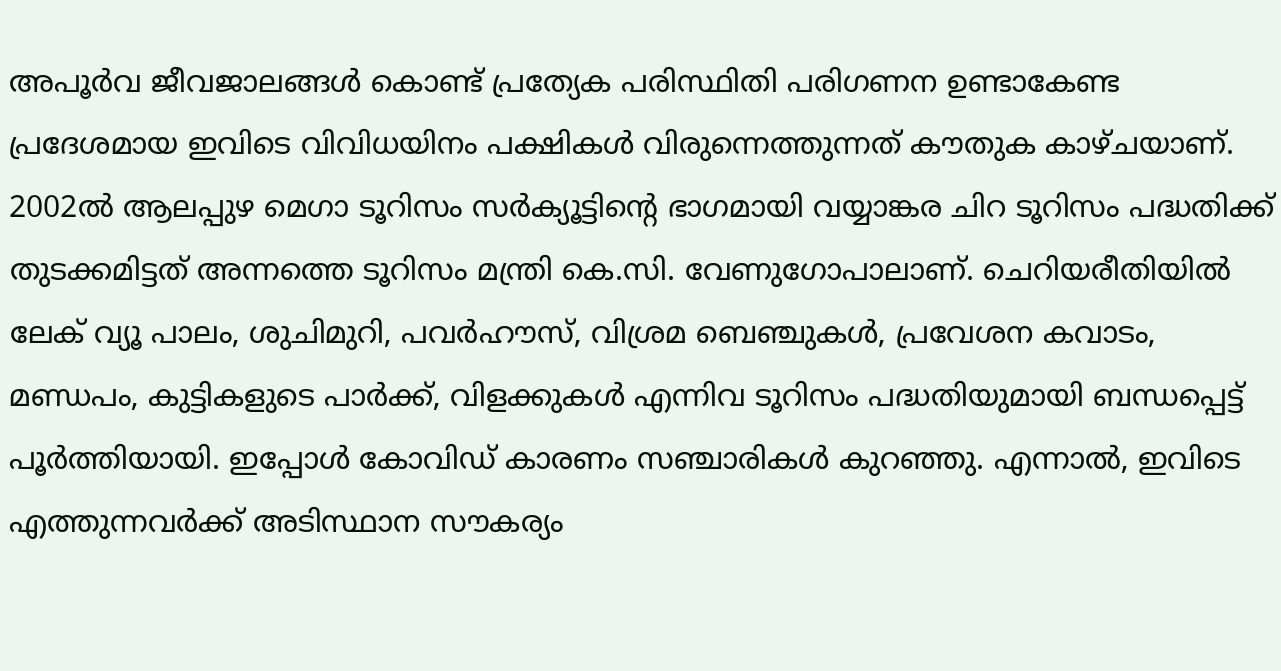അപൂർവ ജീവജാലങ്ങൾ കൊണ്ട് പ്രത്യേക പരിസ്ഥിതി പരിഗണന ഉണ്ടാകേണ്ട പ്രദേശമായ ഇവിടെ വിവിധയിനം പക്ഷികൾ വിരുന്നെത്തുന്നത് കൗതുക കാഴ്ചയാണ്. 2002ൽ ആലപ്പുഴ മെഗാ ടൂറിസം സർക്യൂട്ടിന്‍റെ ഭാഗമായി വയ്യാങ്കര ചിറ ടൂറിസം പദ്ധതിക്ക് തുടക്കമിട്ടത് അന്നത്തെ ടൂറിസം മന്ത്രി കെ.സി. വേണുഗോപാലാണ്. ചെറിയരീതിയിൽ ലേക് വ്യൂ പാലം, ശുചിമുറി, പവർഹൗസ്, വിശ്രമ ബെഞ്ചുകൾ, പ്രവേശന കവാടം, മണ്ഡപം, കുട്ടികളുടെ പാർക്ക്, വിളക്കുകൾ എന്നിവ ടൂറിസം പദ്ധതിയുമായി ബന്ധപ്പെട്ട് പൂർ‍ത്തിയായി. ഇപ്പോൾ കോവിഡ് കാരണം സഞ്ചാരികൾ കുറഞ്ഞു. എന്നാൽ, ഇവിടെ എത്തുന്നവർക്ക് അടിസ്ഥാന സൗകര്യം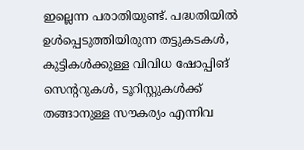ഇല്ലെന്ന പരാതിയുണ്ട്. പദ്ധതിയിൽ‌ ഉൾപ്പെടുത്തിയിരുന്ന തട്ടുകടകൾ, കുട്ടികൾക്കുള്ള വിവിധ ഷോപ്പിങ് സെന്‍ററുകൾ, ടൂറിസ്റ്റുകൾക്ക് തങ്ങാനുള്ള സൗകര്യം എന്നിവ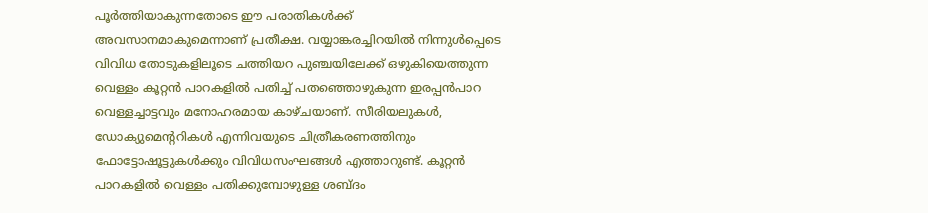പൂർത്തിയാകുന്നതോടെ ഈ പരാതികൾക്ക് അവസാനമാകുമെന്നാണ് പ്രതീക്ഷ. വയ്യാങ്കരച്ചിറയിൽ നിന്നുൾപ്പെടെ വിവിധ തോടുകളിലൂടെ ചത്തിയറ പുഞ്ചയിലേക്ക് ഒഴുകിയെത്തുന്ന വെള്ളം കൂറ്റൻ പാറകളിൽ പതിച്ച് പതഞ്ഞൊഴുകുന്ന ഇരപ്പൻപാറ വെള്ളച്ചാട്ടവും മനോഹരമായ കാഴ്ചയാണ്. സീരിയലുകൾ, ഡോക്യുമെന്‍ററികൾ എന്നിവയുടെ ചിത്രീകരണത്തിനും ഫോട്ടോഷൂട്ടുകൾക്കും വിവിധസംഘങ്ങൾ എത്താറുണ്ട്. കൂറ്റൻ പാറകളിൽ വെള്ളം പതിക്കുമ്പോഴുള്ള ശബ്ദം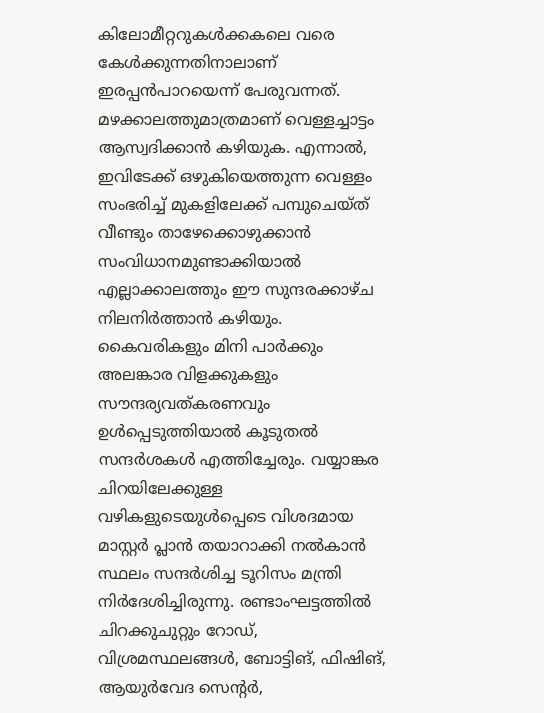കിലോമീറ്ററുകൾക്കകലെ വരെ കേൾക്കുന്നതിനാലാണ് ഇരപ്പൻപാറയെന്ന് പേരുവന്നത്. മഴക്കാലത്തുമാത്രമാണ് വെള്ളച്ചാട്ടം ആസ്വദിക്കാൻ കഴിയുക. എന്നാൽ, ഇവിടേക്ക് ഒഴുകിയെത്തുന്ന വെള്ളം സംഭരിച്ച് മുകളിലേക്ക് പമ്പുചെയ്ത് വീണ്ടും താഴേക്കൊഴുക്കാൻ സംവിധാനമുണ്ടാക്കിയാൽ എല്ലാക്കാലത്തും ഈ സുന്ദരക്കാഴ്ച നിലനിർത്താൻ കഴിയും. കൈവരികളും മിനി പാർക്കും അലങ്കാര വിളക്കുകളും സൗന്ദര്യവത്കരണവും ഉൾപ്പെടുത്തിയാൽ കൂടുതൽ സന്ദർശകൾ എത്തിച്ചേരും. വയ്യാങ്കര ചിറയിലേക്കുള്ള വഴികളുടെയുൾപ്പെടെ വിശദമായ മാസ്റ്റർ പ്ലാൻ തയാറാക്കി നൽകാൻ സ്ഥലം സന്ദർശിച്ച ടൂറിസം മന്ത്രി നിർദേശിച്ചിരുന്നു. രണ്ടാംഘട്ടത്തിൽ ചിറക്കുചുറ്റും റോഡ്, വിശ്രമസ്ഥലങ്ങൾ, ബോട്ടിങ്‌, ഫിഷിങ്‌, ആയുർവേദ സെന്‍റർ,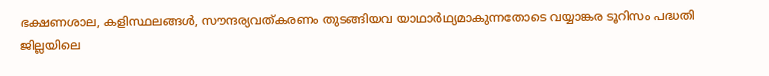ഭക്ഷണശാല, കളിസ്ഥലങ്ങൾ, സൗന്ദര്യവത്കരണം തുടങ്ങിയവ യാഥാർഥ്യമാകുന്നതോടെ വയ്യാങ്കര ടൂറിസം പദ്ധതി ജില്ലയിലെ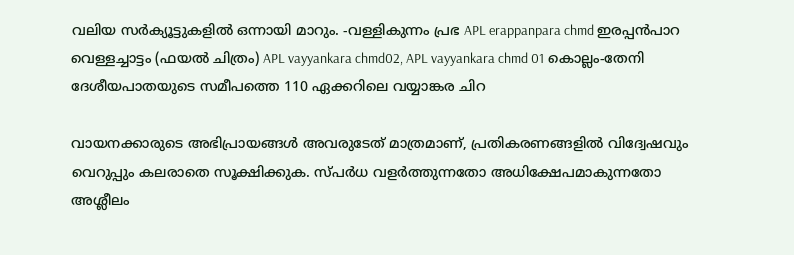വലിയ സർക്യൂട്ടുകളിൽ ഒന്നായി മാറും. -വള്ളികുന്നം പ്രഭ APL erappanpara chmd ഇരപ്പൻപാറ വെള്ളച്ചാട്ടം (ഫയൽ ചിത്രം) APL vayyankara chmd02, APL vayyankara chmd 01 കൊല്ലം-തേനി ദേശീയപാതയുടെ സമീപത്തെ 110 ഏക്കറിലെ വയ്യാങ്കര ചിറ

വായനക്കാരുടെ അഭിപ്രായങ്ങള്‍ അവരുടേത് മാത്രമാണ്, പ്രതികരണങ്ങളിൽ വിദ്വേഷവും വെറുപ്പും കലരാതെ സൂക്ഷിക്കുക. സ്പർധ വളർത്തുന്നതോ അധിക്ഷേപമാകുന്നതോ അശ്ലീലം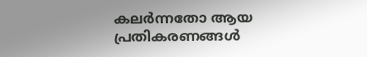കലർന്നതോ ആയ പ്രതികരണങ്ങൾ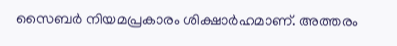സൈബർ നിയമപ്രകാരം ശിക്ഷാർഹമാണ്. അത്തരം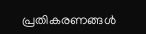പ്രതികരണങ്ങൾ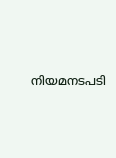നിയമനടപടി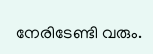നേരിടേണ്ടി വരും.